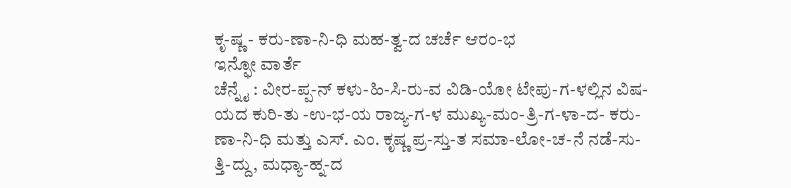ಕೃ-ಷ್ಣ - ಕರು-ಣಾ-ನಿ-ಧಿ ಮಹ-ತ್ವ-ದ ಚರ್ಚೆ ಆರಂ-ಭ
ಇನ್ಫೋ ವಾರ್ತೆ
ಚೆನ್ನೈ : ವೀರ-ಪ್ಪ-ನ್ ಕಳು-ಹಿ-ಸಿ-ರು-ವ ವಿಡಿ-ಯೋ ಟೇಪು-ಗ-ಳಲ್ಲಿನ ವಿಷ-ಯದ ಕುರಿ-ತು -ಉ-ಭ-ಯ ರಾಜ್ಯ-ಗ-ಳ ಮುಖ್ಯ-ಮಂ-ತ್ರಿ-ಗ-ಳಾ-ದ- ಕರು-ಣಾ-ನಿ-ಧಿ ಮತ್ತು ಎಸ್. ಎಂ. ಕೃಷ್ಣ ಪ್ರ-ಸ್ತು-ತ ಸಮಾ-ಲೋ-ಚ-ನೆ ನಡೆ-ಸು-ತ್ತಿ-ದ್ದು, ಮಧ್ಯಾ-ಹ್ನ-ದ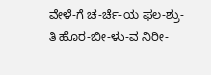ವೇಳೆ-ಗೆ ಚ-ರ್ಚೆ-ಯ ಫಲ-ಶ್ರು-ತಿ ಹೊರ-ಬೀ-ಳು-ವ ನಿರೀ-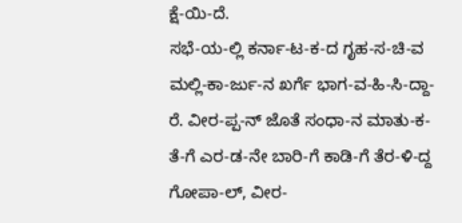ಕ್ಷೆ-ಯಿ-ದೆ.
ಸಭೆ-ಯ-ಲ್ಲಿ ಕರ್ನಾ-ಟ-ಕ-ದ ಗೃಹ-ಸ-ಚಿ-ವ ಮಲ್ಲಿ-ಕಾ-ರ್ಜು-ನ ಖರ್ಗೆ ಭಾಗ-ವ-ಹಿ-ಸಿ-ದ್ದಾ-ರೆ. ವೀರ-ಪ್ಪ-ನ್ ಜೊತೆ ಸಂಧಾ-ನ ಮಾತು-ಕ-ತೆ-ಗೆ ಎರ-ಡ-ನೇ ಬಾರಿ-ಗೆ ಕಾಡಿ-ಗೆ ತೆರ-ಳಿ-ದ್ದ ಗೋಪಾ-ಲ್, ವೀರ-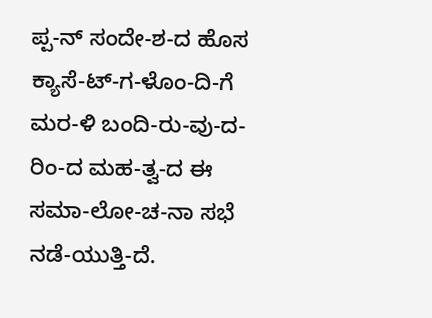ಪ್ಪ-ನ್ ಸಂದೇ-ಶ-ದ ಹೊಸ ಕ್ಯಾಸೆ-ಟ್-ಗ-ಳೊಂ-ದಿ-ಗೆ ಮರ-ಳಿ ಬಂದಿ-ರು-ವು-ದ-ರಿಂ-ದ ಮಹ-ತ್ವ-ದ ಈ ಸಮಾ-ಲೋ-ಚ-ನಾ ಸಭೆ ನಡೆ-ಯುತ್ತಿ-ದೆ.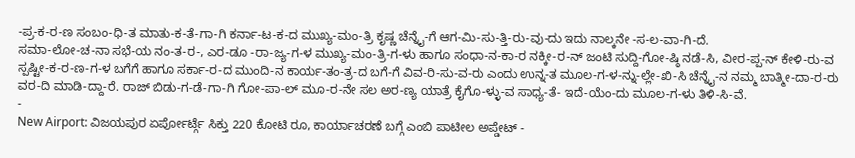-ಪ್ರ-ಕ-ರ-ಣ ಸಂಬಂ-ಧಿ-ತ ಮಾತು-ಕ-ತೆ-ಗಾ-ಗಿ ಕರ್ನಾ-ಟ-ಕ-ದ ಮುಖ್ಯ-ಮಂ-ತ್ರಿ ಕೃಷ್ಣ ಚೆನ್ನೈ-ಗೆ ಆಗ-ಮಿ-ಸು-ತ್ತಿ-ರು-ವು-ದು ಇದು ನಾಲ್ಕನೇ -ಸ-ಲ-ವಾ-ಗಿ-ದೆ.
ಸಮಾ-ಲೋ-ಚ-ನಾ ಸಭೆ-ಯ ನಂ-ತ-ರ-, ಎರ-ಡೂ -ರಾ-ಜ್ಯ-ಗ-ಳ ಮುಖ್ಯ-ಮಂ-ತ್ರಿ-ಗ-ಳು ಹಾಗೂ ಸಂಧಾ-ನ-ಕಾ-ರ ನಕ್ಕೀ-ರ-ನ್ ಜಂಟಿ ಸುದ್ದಿ-ಗೋ-ಷ್ಠಿ ನಡೆ-ಸಿ, ವೀರ-ಪ್ಪ-ನ್ ಕೇಳಿ-ರು-ವ ಸ್ಪಷ್ಟೀ-ಕ-ರ-ಣ-ಗ-ಳ ಬಗೆಗೆ ಹಾಗೂ ಸರ್ಕಾ-ರ-ದ ಮುಂದಿ-ನ ಕಾರ್ಯ-ತಂ-ತ್ರ-ದ ಬಗೆ-ಗೆ ವಿವ-ರಿ-ಸು-ವ-ರು ಎಂದು ಉನ್ನ-ತ ಮೂಲ-ಗ-ಳ-ನ್ನು-ಲ್ಲೇ-ಖಿ-ಸಿ ಚೆನ್ನೈ-ನ ನಮ್ಮ ಬಾತ್ಮೀ-ದಾ-ರ-ರು ವರ-ದಿ ಮಾಡಿ-ದ್ದಾ-ರೆ. ರಾಜ್ ಬಿಡು-ಗ-ಡೆ-ಗಾ-ಗಿ ಗೋ-ಪಾ-ಲ್ ಮೂ-ರ-ನೇ ಸಲ ಅರ-ಣ್ಯ ಯಾತ್ರೆ ಕೈಗೊ-ಳ್ಳು-ವ ಸಾಧ್ಯ-ತೆ- ಇದೆ-ಯೆಂ-ದು ಮೂಲ-ಗ-ಳು ತಿಳಿ-ಸಿ-ವೆ.
-
New Airport: ವಿಜಯಪುರ ಏರ್ಪೋರ್ಟ್ಗೆ ಸಿಕ್ತು 220 ಕೋಟಿ ರೂ, ಕಾರ್ಯಾಚರಣೆ ಬಗ್ಗೆ ಎಂಬಿ ಪಾಟೀಲ ಅಪ್ಡೇಟ್ -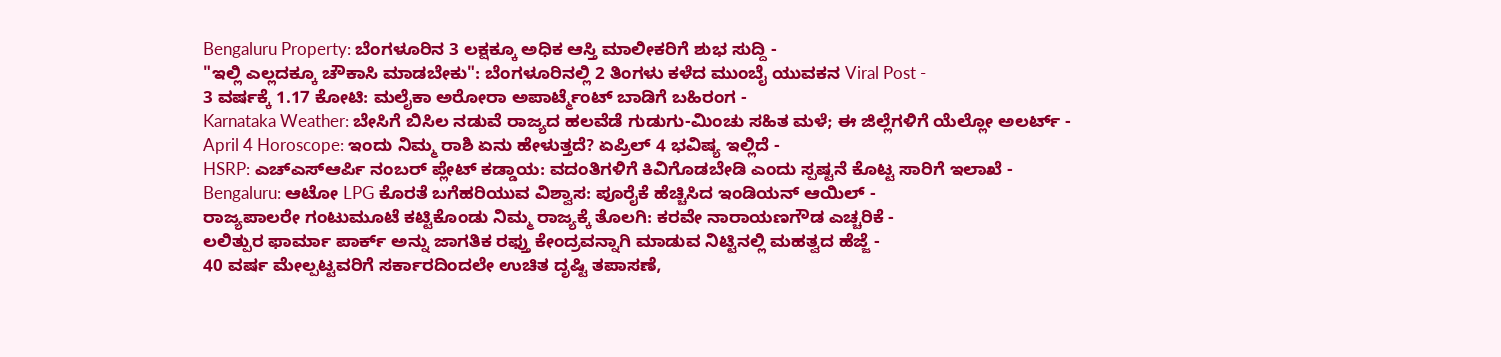Bengaluru Property: ಬೆಂಗಳೂರಿನ 3 ಲಕ್ಷಕ್ಕೂ ಅಧಿಕ ಆಸ್ತಿ ಮಾಲೀಕರಿಗೆ ಶುಭ ಸುದ್ದಿ -
"ಇಲ್ಲಿ ಎಲ್ಲದಕ್ಕೂ ಚೌಕಾಸಿ ಮಾಡಬೇಕು": ಬೆಂಗಳೂರಿನಲ್ಲಿ 2 ತಿಂಗಳು ಕಳೆದ ಮುಂಬೈ ಯುವಕನ Viral Post -
3 ವರ್ಷಕ್ಕೆ 1.17 ಕೋಟಿ: ಮಲೈಕಾ ಅರೋರಾ ಅಪಾರ್ಟ್ಮೆಂಟ್ ಬಾಡಿಗೆ ಬಹಿರಂಗ -
Karnataka Weather: ಬೇಸಿಗೆ ಬಿಸಿಲ ನಡುವೆ ರಾಜ್ಯದ ಹಲವೆಡೆ ಗುಡುಗು-ಮಿಂಚು ಸಹಿತ ಮಳೆ; ಈ ಜಿಲ್ಲೆಗಳಿಗೆ ಯೆಲ್ಲೋ ಅಲರ್ಟ್ -
April 4 Horoscope: ಇಂದು ನಿಮ್ಮ ರಾಶಿ ಏನು ಹೇಳುತ್ತದೆ? ಏಪ್ರಿಲ್ 4 ಭವಿಷ್ಯ ಇಲ್ಲಿದೆ -
HSRP: ಎಚ್ಎಸ್ಆರ್ಪಿ ನಂಬರ್ ಪ್ಲೇಟ್ ಕಡ್ಡಾಯ: ವದಂತಿಗಳಿಗೆ ಕಿವಿಗೊಡಬೇಡಿ ಎಂದು ಸ್ಪಷ್ಟನೆ ಕೊಟ್ಟ ಸಾರಿಗೆ ಇಲಾಖೆ -
Bengaluru: ಆಟೋ LPG ಕೊರತೆ ಬಗೆಹರಿಯುವ ವಿಶ್ವಾಸ: ಪೂರೈಕೆ ಹೆಚ್ಚಿಸಿದ ಇಂಡಿಯನ್ ಆಯಿಲ್ -
ರಾಜ್ಯಪಾಲರೇ ಗಂಟುಮೂಟೆ ಕಟ್ಟಿಕೊಂಡು ನಿಮ್ಮ ರಾಜ್ಯಕ್ಕೆ ತೊಲಗಿ: ಕರವೇ ನಾರಾಯಣಗೌಡ ಎಚ್ಚರಿಕೆ -
ಲಲಿತ್ಪುರ ಫಾರ್ಮಾ ಪಾರ್ಕ್ ಅನ್ನು ಜಾಗತಿಕ ರಫ್ತು ಕೇಂದ್ರವನ್ನಾಗಿ ಮಾಡುವ ನಿಟ್ಟಿನಲ್ಲಿ ಮಹತ್ವದ ಹೆಜ್ಜೆ -
40 ವರ್ಷ ಮೇಲ್ಪಟ್ಟವರಿಗೆ ಸರ್ಕಾರದಿಂದಲೇ ಉಚಿತ ದೃಷ್ಟಿ ತಪಾಸಣೆ,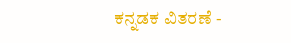ಕನ್ನಡಕ ವಿತರಣೆ -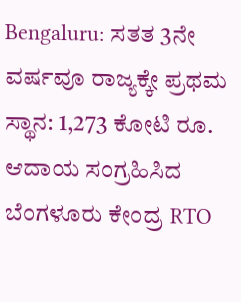Bengaluru: ಸತತ 3ನೇ ವರ್ಷವೂ ರಾಜ್ಯಕ್ಕೇ ಪ್ರಥಮ ಸ್ಥಾನ: 1,273 ಕೋಟಿ ರೂ. ಆದಾಯ ಸಂಗ್ರಹಿಸಿದ ಬೆಂಗಳೂರು ಕೇಂದ್ರ RTO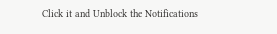Click it and Unblock the Notifications